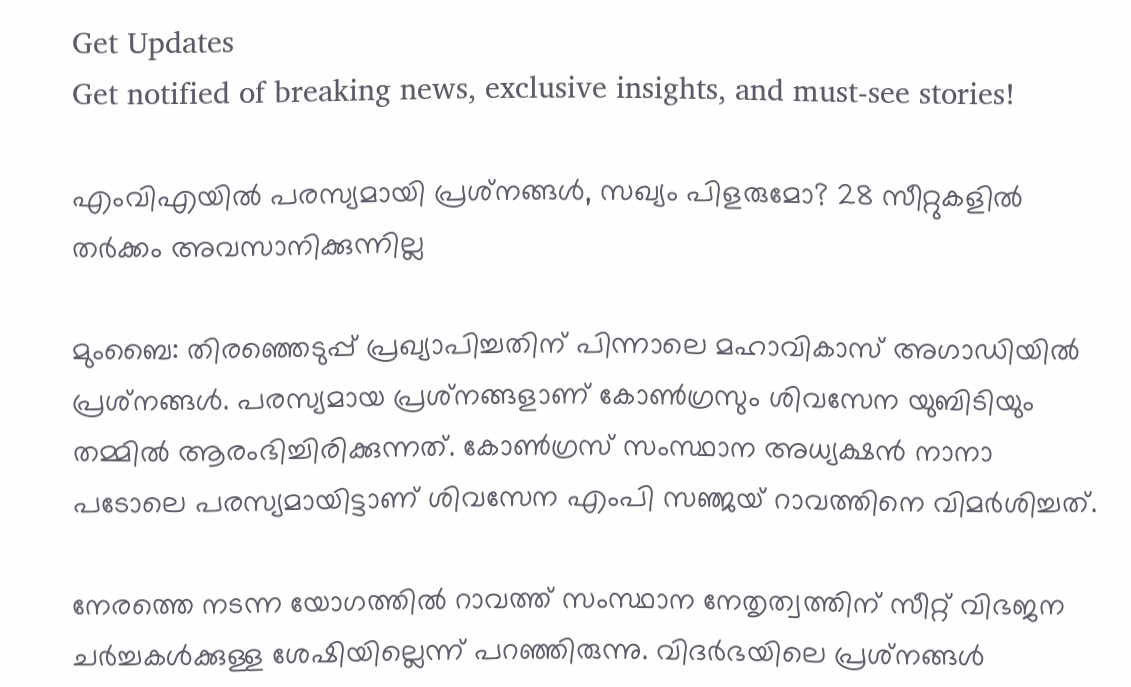Get Updates
Get notified of breaking news, exclusive insights, and must-see stories!

എംവിഎയില്‍ പരസ്യമായി പ്രശ്‌നങ്ങള്‍, സഖ്യം പിളരുമോ? 28 സീറ്റുകളില്‍ തര്‍ക്കം അവസാനിക്കുന്നില്ല

മുംബൈ: തിരഞ്ഞെടുപ്പ് പ്രഖ്യാപിച്ചതിന് പിന്നാലെ മഹാവികാസ് അഗാഡിയില്‍ പ്രശ്‌നങ്ങള്‍. പരസ്യമായ പ്രശ്‌നങ്ങളാണ് കോണ്‍ഗ്രസും ശിവസേന യുബിടിയും തമ്മില്‍ ആരംഭിച്ചിരിക്കുന്നത്. കോണ്‍ഗ്രസ് സംസ്ഥാന അധ്യക്ഷന്‍ നാനാ പടോലെ പരസ്യമായിട്ടാണ് ശിവസേന എംപി സഞ്ജയ് റാവത്തിനെ വിമര്‍ശിച്ചത്.

നേരത്തെ നടന്ന യോഗത്തില്‍ റാവത്ത് സംസ്ഥാന നേതൃത്വത്തിന് സീറ്റ് വിഭജന ചര്‍ച്ചകള്‍ക്കുള്ള ശേഷിയില്ലെന്ന് പറഞ്ഞിരുന്നു. വിദര്‍ഭയിലെ പ്രശ്‌നങ്ങള്‍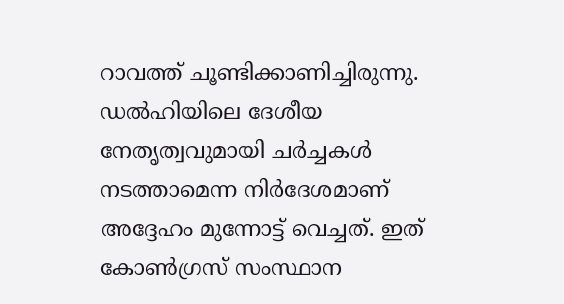റാവത്ത് ചൂണ്ടിക്കാണിച്ചിരുന്നു. ഡല്‍ഹിയിലെ ദേശീയ നേതൃത്വവുമായി ചര്‍ച്ചകള്‍ നടത്താമെന്ന നിര്‍ദേശമാണ് അദ്ദേഹം മുന്നോട്ട് വെച്ചത്. ഇത് കോണ്‍ഗ്രസ് സംസ്ഥാന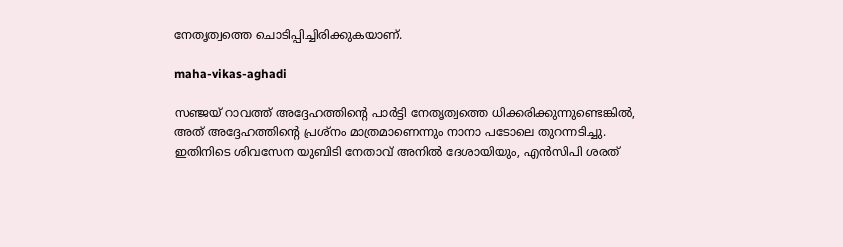നേതൃത്വത്തെ ചൊടിപ്പിച്ചിരിക്കുകയാണ്.

maha-vikas-aghadi

സഞ്ജയ് റാവത്ത് അദ്ദേഹത്തിന്റെ പാര്‍ട്ടി നേതൃത്വത്തെ ധിക്കരിക്കുന്നുണ്ടെങ്കില്‍, അത് അദ്ദേഹത്തിന്റെ പ്രശ്‌നം മാത്രമാണെന്നും നാനാ പടോലെ തുറന്നടിച്ചു. ഇതിനിടെ ശിവസേന യുബിടി നേതാവ് അനില്‍ ദേശായിയും, എന്‍സിപി ശരത്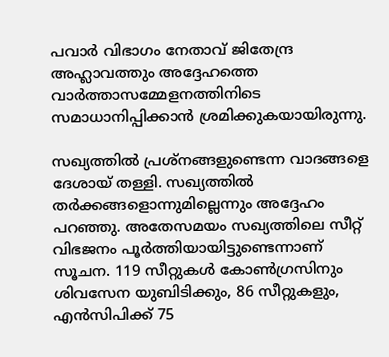പവാര്‍ വിഭാഗം നേതാവ് ജിതേന്ദ്ര അഹ്ലാവത്തും അദ്ദേഹത്തെ വാര്‍ത്താസമ്മേളനത്തിനിടെ സമാധാനിപ്പിക്കാന്‍ ശ്രമിക്കുകയായിരുന്നു.

സഖ്യത്തില്‍ പ്രശ്‌നങ്ങളുണ്ടെന്ന വാദങ്ങളെ ദേശായ് തള്ളി. സഖ്യത്തില്‍ തര്‍ക്കങ്ങളൊന്നുമില്ലെന്നും അദ്ദേഹം പറഞ്ഞു. അതേസമയം സഖ്യത്തിലെ സീറ്റ് വിഭജനം പൂര്‍ത്തിയായിട്ടുണ്ടെന്നാണ് സൂചന. 119 സീറ്റുകള്‍ കോണ്‍ഗ്രസിനും ശിവസേന യുബിടിക്കും, 86 സീറ്റുകളും, എന്‍സിപിക്ക് 75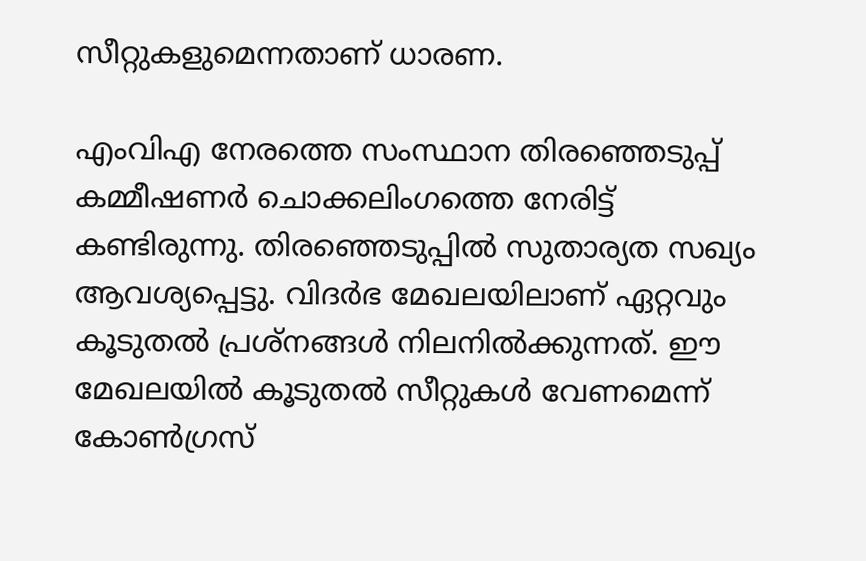സീറ്റുകളുമെന്നതാണ് ധാരണ.

എംവിഎ നേരത്തെ സംസ്ഥാന തിരഞ്ഞെടുപ്പ് കമ്മീഷണര്‍ ചൊക്കലിംഗത്തെ നേരിട്ട് കണ്ടിരുന്നു. തിരഞ്ഞെടുപ്പില്‍ സുതാര്യത സഖ്യം ആവശ്യപ്പെട്ടു. വിദര്‍ഭ മേഖലയിലാണ് ഏറ്റവും കൂടുതല്‍ പ്രശ്‌നങ്ങള്‍ നിലനില്‍ക്കുന്നത്. ഈ മേഖലയില്‍ കൂടുതല്‍ സീറ്റുകള്‍ വേണമെന്ന് കോണ്‍ഗ്രസ്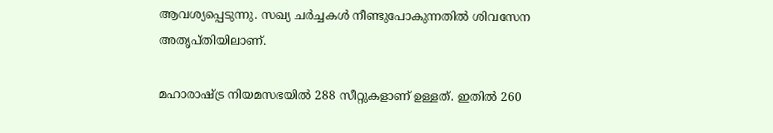ആവശ്യപ്പെടുന്നു. സഖ്യ ചര്‍ച്ചകള്‍ നീണ്ടുപോകുന്നതില്‍ ശിവസേന അതൃപ്തിയിലാണ്.

മഹാരാഷ്ട്ര നിയമസഭയില്‍ 288 സീറ്റുകളാണ് ഉള്ളത്. ഇതില്‍ 260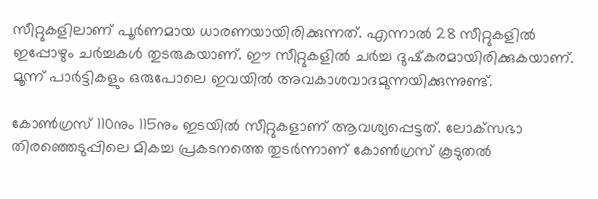സീറ്റുകളിലാണ് പൂര്‍ണമായ ധാരണയായിരിക്കുന്നത്. എന്നാല്‍ 28 സീറ്റുകളില്‍ ഇപ്പോഴും ചര്‍ച്ചകള്‍ തുടരുകയാണ്. ഈ സീറ്റുകളില്‍ ചര്‍ച്ച ദുഷ്‌കരമായിരിക്കുകയാണ്. മൂന്ന് പാര്‍ട്ടികളും ഒരുപോലെ ഇവയില്‍ അവകാശവാദമുന്നയിക്കുന്നുണ്ട്.

കോണ്‍ഗ്രസ് 110നും 115നും ഇടയില്‍ സീറ്റുകളാണ് ആവശ്യപ്പെട്ടത്. ലോക്‌സഭാ തിരഞ്ഞെടുപ്പിലെ മികച്ച പ്രകടനത്തെ തുടര്‍ന്നാണ് കോണ്‍ഗ്രസ് കൂടുതല്‍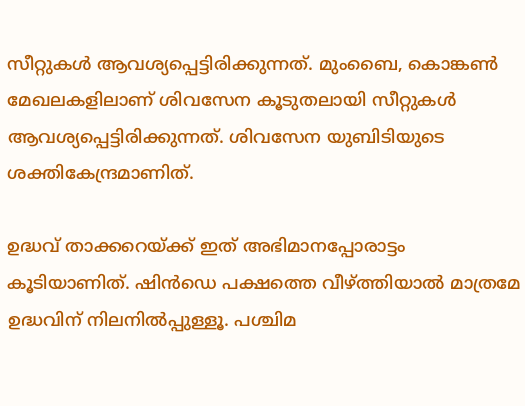സീറ്റുകള്‍ ആവശ്യപ്പെട്ടിരിക്കുന്നത്. മുംബൈ, കൊങ്കണ്‍ മേഖലകളിലാണ് ശിവസേന കൂടുതലായി സീറ്റുകള്‍ ആവശ്യപ്പെട്ടിരിക്കുന്നത്. ശിവസേന യുബിടിയുടെ ശക്തികേന്ദ്രമാണിത്.

ഉദ്ധവ് താക്കറെയ്ക്ക് ഇത് അഭിമാനപ്പോരാട്ടം കൂടിയാണിത്. ഷിന്‍ഡെ പക്ഷത്തെ വീഴ്ത്തിയാല്‍ മാത്രമേ ഉദ്ധവിന് നിലനില്‍പ്പുള്ളൂ. പശ്ചിമ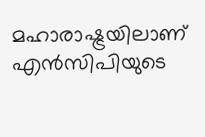മഹാരാഷ്ട്രയിലാണ് എന്‍സിപിയുടെ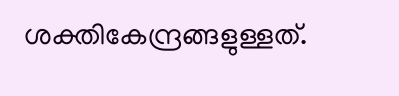ശക്തികേന്ദ്രങ്ങളുള്ളത്.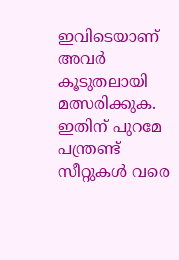ഇവിടെയാണ് അവര്‍ കൂടുതലായി മത്സരിക്കുക. ഇതിന് പുറമേ പന്ത്രണ്ട് സീറ്റുകള്‍ വരെ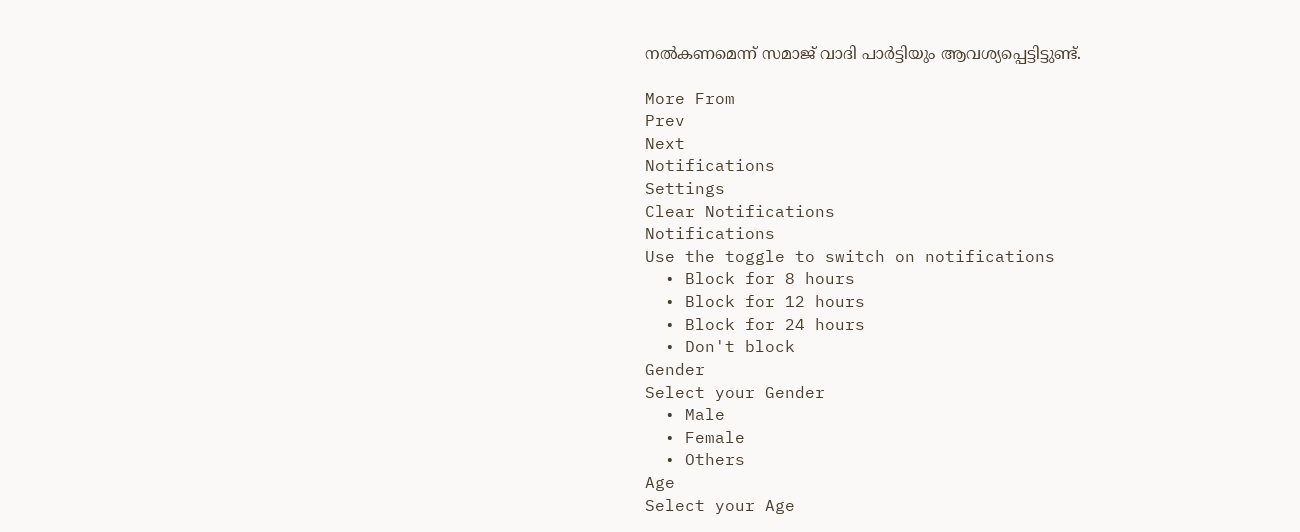നല്‍കണമെന്ന് സമാജ് വാദി പാര്‍ട്ടിയും ആവശ്യപ്പെട്ടിട്ടുണ്ട്.

More From
Prev
Next
Notifications
Settings
Clear Notifications
Notifications
Use the toggle to switch on notifications
  • Block for 8 hours
  • Block for 12 hours
  • Block for 24 hours
  • Don't block
Gender
Select your Gender
  • Male
  • Female
  • Others
Age
Select your Age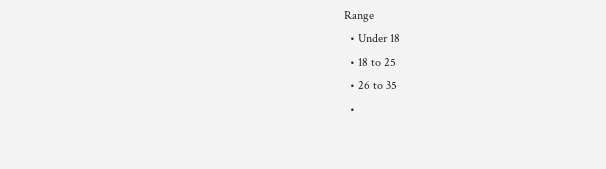Range
  • Under 18
  • 18 to 25
  • 26 to 35
  •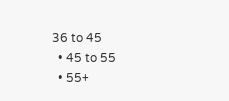36 to 45
  • 45 to 55
  • 55+